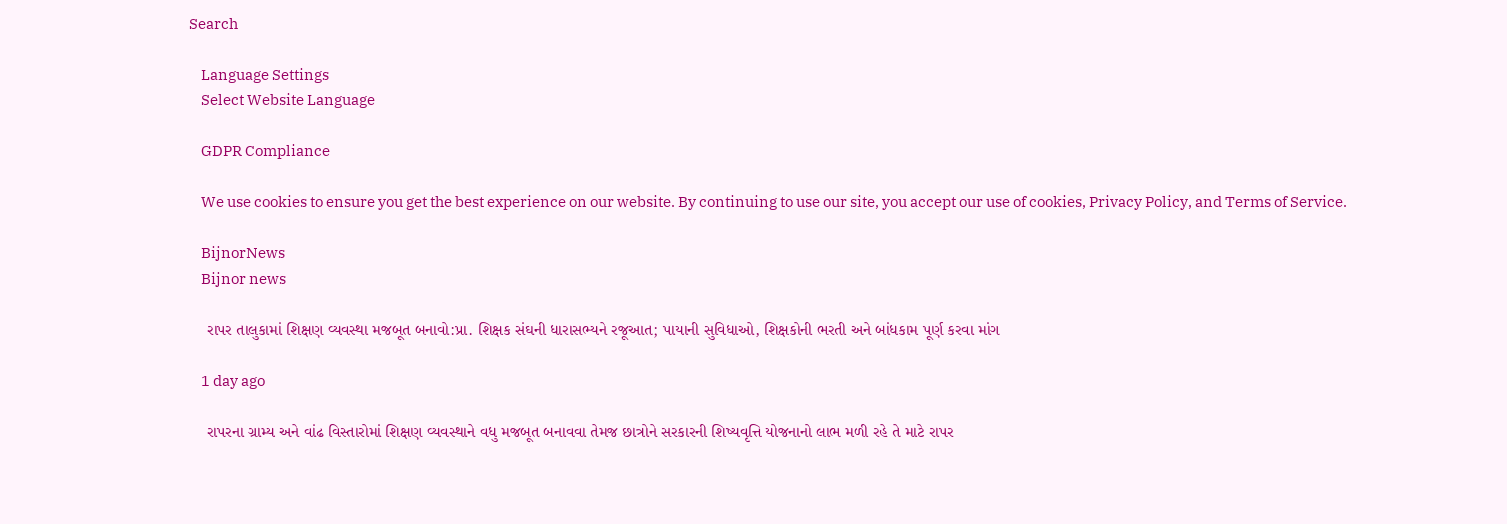Search

    Language Settings
    Select Website Language

    GDPR Compliance

    We use cookies to ensure you get the best experience on our website. By continuing to use our site, you accept our use of cookies, Privacy Policy, and Terms of Service.

    BijnorNews
    Bijnor news

    રાપર તાલુકામાં શિક્ષણ વ્યવસ્થા મજબૂત બનાવો:પ્રા. શિક્ષક સંઘની ધારાસભ્યને રજૂઆત; પાયાની સુવિધાઓ, શિક્ષકોની ભરતી અને બાંધકામ પૂર્ણ કરવા માંગ

    1 day ago

    રાપરના ગ્રામ્ય અને વાંઢ વિસ્તારોમાં શિક્ષણ વ્યવસ્થાને વધુ મજબૂત બનાવવા તેમજ છાત્રોને સરકારની શિષ્યવૃત્તિ યોજનાનો લાભ મળી રહે તે માટે રાપર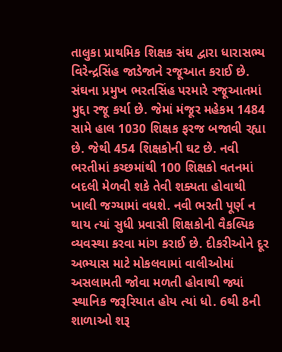તાલુકા પ્રાથમિક શિક્ષક સંઘ દ્વારા ધારાસભ્ય વિરેન્દ્રસિંહ જાડેજાને રજૂઆત કરાઈ છે. સંઘના પ્રમુખ ભરતસિંહ પરમારે રજૂઆતમાં મુદ્દા રજૂ કર્યા છે. જેમાં મંજૂર મહેકમ 1484 સામે હાલ 1030 શિક્ષક ફરજ બજાવી રહ્યા છે. જેથી 454 શિક્ષકોની ઘટ છે. નવી ભરતીમાં કચ્છમાંથી 100 શિક્ષકો વતનમાં બદલી મેળવી શકે તેવી શક્યતા હોવાથી ખાલી જગ્યામાં વધશે. નવી ભરતી પૂર્ણ ન થાય ત્યાં સુધી પ્રવાસી શિક્ષકોની વૈકલ્પિક વ્યવસ્થા કરવા માંગ કરાઈ છે. દીકરીઓને દૂર અભ્યાસ માટે મોકલવામાં વાલીઓમાં અસલામતી જોવા મળતી હોવાથી જ્યાં સ્થાનિક જરૂરિયાત હોય ત્યાં ધો. 6થી 8ની શાળાઓ શરૂ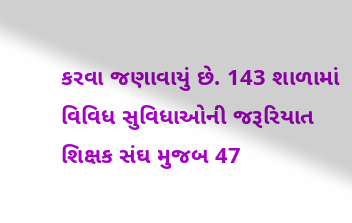કરવા જણાવાયું છે. 143 શાળામાં વિવિધ સુવિધાઓની જરૂરિયાત શિક્ષક સંઘ મુજબ 47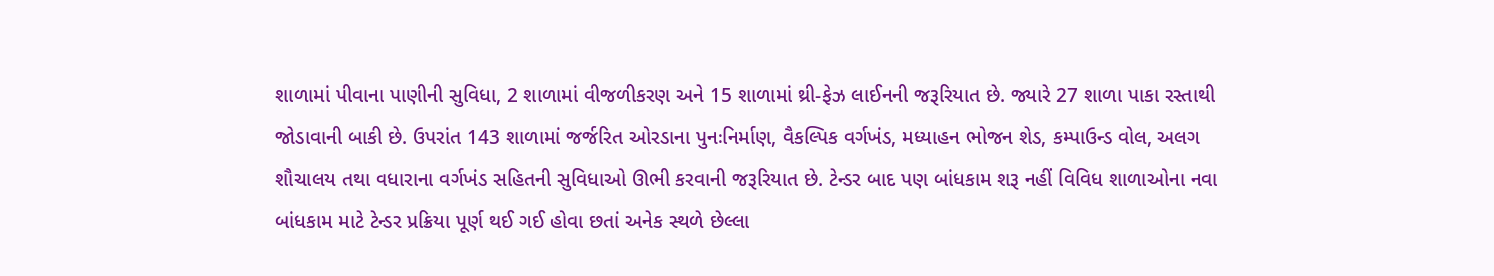શાળામાં પીવાના પાણીની સુવિધા, 2 શાળામાં વીજળીકરણ અને 15 શાળામાં થ્રી-ફેઝ લાઈનની જરૂરિયાત છે. જ્યારે 27 શાળા પાકા રસ્તાથી જોડાવાની બાકી છે. ઉપરાંત 143 શાળામાં જર્જરિત ઓરડાના પુનઃનિર્માણ, વૈકલ્પિક વર્ગખંડ, મધ્યાહન ભોજન શેડ, કમ્પાઉન્ડ વોલ, અલગ શૌચાલય તથા વધારાના વર્ગખંડ સહિતની સુવિધાઓ ઊભી કરવાની જરૂરિયાત છે. ટેન્ડર બાદ પણ બાંધકામ શરૂ નહીં વિવિધ શાળાઓના નવા બાંધકામ માટે ટેન્ડર પ્રક્રિયા પૂર્ણ થઈ ગઈ હોવા છતાં અનેક સ્થળે છેલ્લા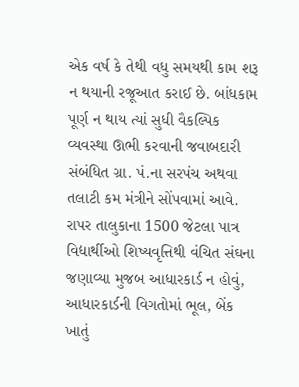એક વર્ષ કે તેથી વધુ સમયથી કામ શરૂ ન થયાની રજૂઆત કરાઈ છે. બાંધકામ પૂર્ણ ન થાય ત્યાં સુધી વૈકલ્પિક વ્યવસ્થા ઊભી કરવાની જવાબદારી સંબંધિત ગ્રા. પં.ના સરપંચ અથવા તલાટી કમ મંત્રીને સોંપવામાં આવે. રાપર તાલુકાના 1500 જેટલા પાત્ર વિદ્યાર્થીઓ શિષ્યવૃત્તિથી વંચિત સંઘના જણાવ્યા મુજબ આધારકાર્ડ ન હોવું, આધારકાર્ડની વિગતોમાં ભૂલ, બેંક ખાતું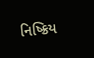નિષ્ક્રિય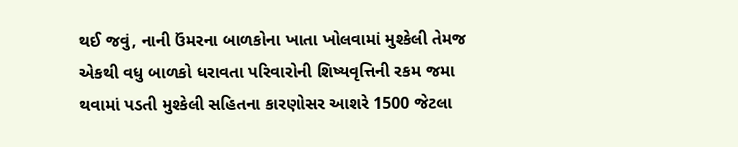થઈ જવું, નાની ઉંમરના બાળકોના ખાતા ખોલવામાં મુશ્કેલી તેમજ એકથી વધુ બાળકો ધરાવતા પરિવારોની શિષ્યવૃત્તિની રકમ જમા થવામાં પડતી મુશ્કેલી સહિતના કારણોસર આશરે 1500 જેટલા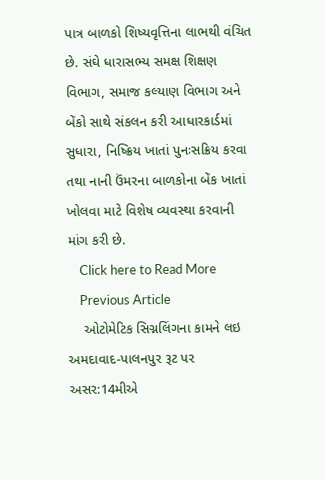પાત્ર બાળકો શિષ્યવૃત્તિના લાભથી વંચિત છે. સંઘે ધારાસભ્ય સમક્ષ શિક્ષણ વિભાગ, સમાજ કલ્યાણ વિભાગ અને બેંકો સાથે સંકલન કરી આધારકાર્ડમાં સુધારા, નિષ્ક્રિય ખાતાં પુનઃસક્રિય કરવા તથા નાની ઉંમરના બાળકોના બેંક ખાતાં ખોલવા માટે વિશેષ વ્યવસ્થા કરવાની માંગ કરી છે.
    Click here to Read More
    Previous Article
    ઓટોમેટિક સિગ્નલિંગના કામને લઇ અમદાવાદ-પાલનપુર રૂટ પર અસર:14મીએ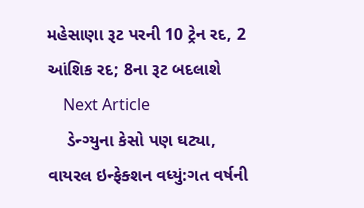મહેસાણા રૂટ પરની 10 ટ્રેન રદ, 2 આંશિક રદ; 8ના રૂટ બદલાશે
    Next Article
    ડેન્ગ્યુના કેસો પણ ઘટ્યા, વાયરલ ઇન્ફેક્શન વધ્યું:ગત વર્ષની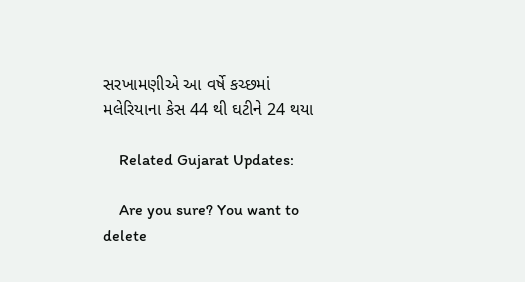સરખામણીએ આ વર્ષે કચ્છમાં મલેરિયાના કેસ 44 થી ઘટીને 24 થયા

    Related Gujarat Updates:

    Are you sure? You want to delete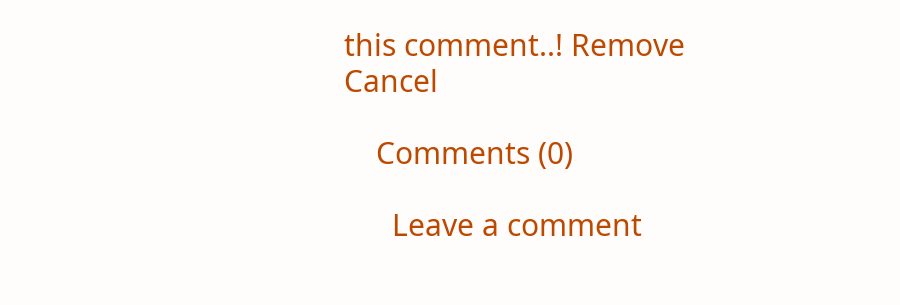this comment..! Remove Cancel

    Comments (0)

      Leave a comment